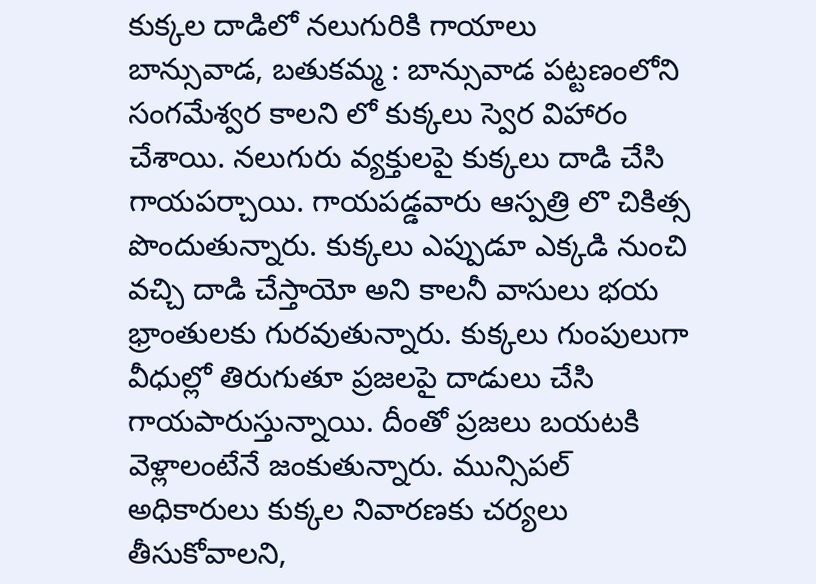కుక్కల దాడిలో నలుగురికి గాయాలు
బాన్సువాడ, బతుకమ్మ : బాన్సువాడ పట్టణంలోని సంగమేశ్వర కాలని లో కుక్కలు స్వెర విహారం చేశాయి. నలుగురు వ్యక్తులపై కుక్కలు దాడి చేసి గాయపర్చాయి. గాయపడ్డవారు ఆస్పత్రి లొ చికిత్స పొందుతున్నారు. కుక్కలు ఎప్పుడూ ఎక్కడి నుంచి వచ్చి దాడి చేస్తాయో అని కాలనీ వాసులు భయ భ్రాంతులకు గురవుతున్నారు. కుక్కలు గుంపులుగా వీధుల్లో తిరుగుతూ ప్రజలపై దాడులు చేసి గాయపారుస్తున్నాయి. దీంతో ప్రజలు బయటకి వెళ్లాలంటేనే జంకుతున్నారు. మున్సిపల్ అధికారులు కుక్కల నివారణకు చర్యలు తీసుకోవాలని,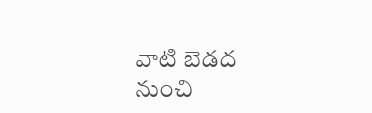వాటి బెడద నుంచి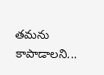తమను కాపాడాలని...